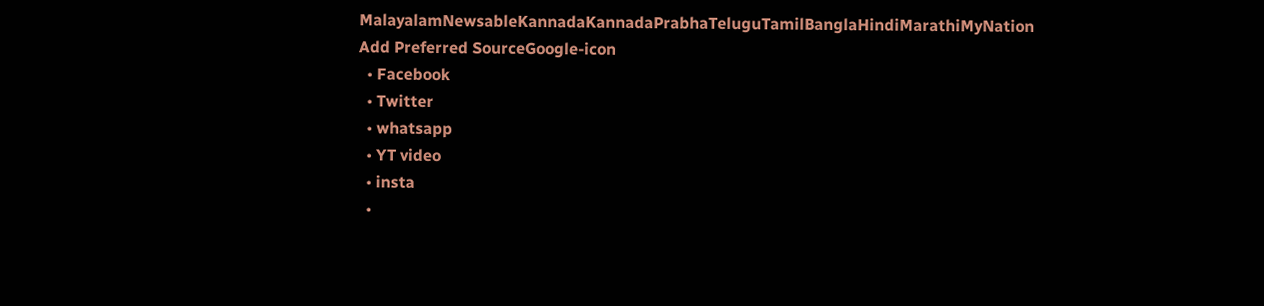MalayalamNewsableKannadaKannadaPrabhaTeluguTamilBanglaHindiMarathiMyNation
Add Preferred SourceGoogle-icon
  • Facebook
  • Twitter
  • whatsapp
  • YT video
  • insta
  •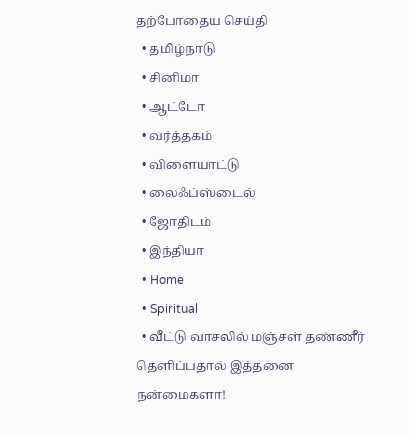தற்போதைய செய்தி
  • தமிழ்நாடு
  • சினிமா
  • ஆட்டோ
  • வர்த்தகம்
  • விளையாட்டு
  • லைஃப்ஸ்டைல்
  • ஜோதிடம்
  • இந்தியா
  • Home
  • Spiritual
  • வீட்டு வாசலில் மஞ்சள் தண்ணீர் தெளிப்பதால் இத்தனை நன்மைகளா!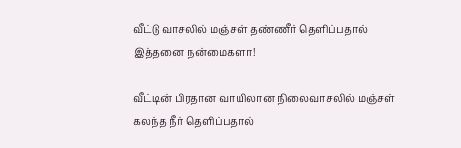வீட்டு வாசலில் மஞ்சள் தண்ணீர் தெளிப்பதால் இத்தனை நன்மைகளா!

வீட்டின் பிரதான வாயிலான நிலைவாசலில் மஞ்சள் கலந்த நீர் தெளிப்பதால்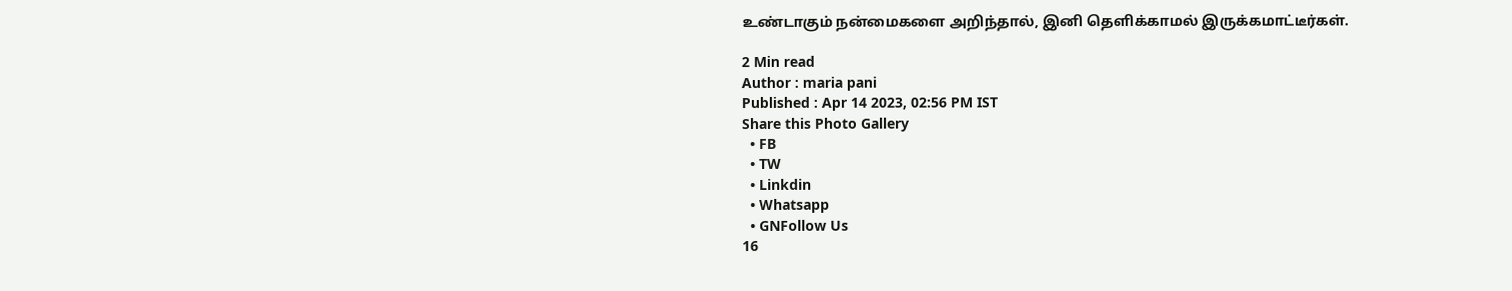உண்டாகும் நன்மைகளை அறிந்தால், இனி தெளிக்காமல் இருக்கமாட்டீர்கள்.

2 Min read
Author : maria pani
Published : Apr 14 2023, 02:56 PM IST
Share this Photo Gallery
  • FB
  • TW
  • Linkdin
  • Whatsapp
  • GNFollow Us
16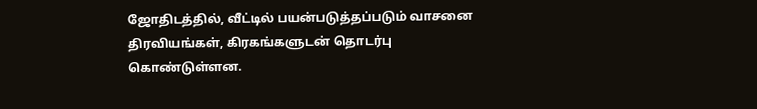ஜோதிடத்தில், வீட்டில் பயன்படுத்தப்படும் வாசனை திரவியங்கள், கிரகங்களுடன் தொடர்பு கொண்டுள்ளன.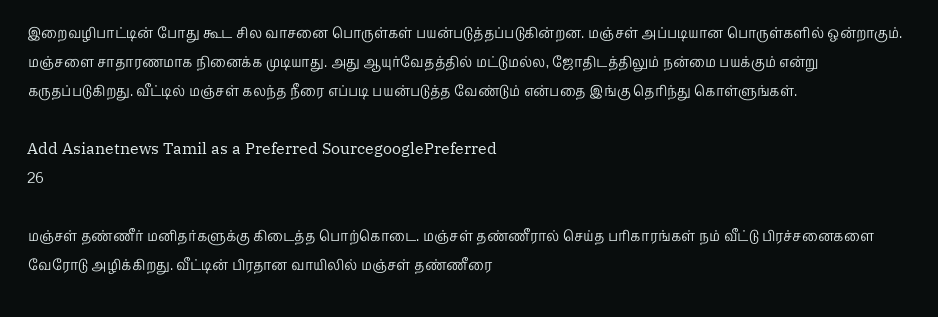இறைவழிபாட்டின் போது கூட சில வாசனை பொருள்கள் பயன்படுத்தப்படுகின்றன. மஞ்சள் அப்படியான பொருள்களில் ஒன்றாகும். மஞ்சளை சாதாரணமாக நினைக்க முடியாது. அது ஆயுர்வேதத்தில் மட்டுமல்ல, ஜோதிடத்திலும் நன்மை பயக்கும் என்று கருதப்படுகிறது. வீட்டில் மஞ்சள் கலந்த நீரை எப்படி பயன்படுத்த வேண்டும் என்பதை இங்கு தெரிந்து கொள்ளுங்கள்.

Add Asianetnews Tamil as a Preferred SourcegooglePreferred
26

மஞ்சள் தண்ணீர் மனிதர்களுக்கு கிடைத்த பொற்கொடை. மஞ்சள் தண்ணீரால் செய்த பரிகாரங்கள் நம் வீட்டு பிரச்சனைகளை வேரோடு அழிக்கிறது. வீட்டின் பிரதான வாயிலில் மஞ்சள் தண்ணீரை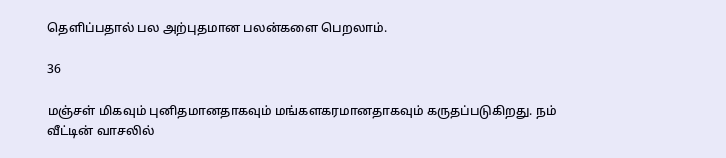தெளிப்பதால் பல அற்புதமான பலன்களை பெறலாம்.

36

மஞ்சள் மிகவும் புனிதமானதாகவும் மங்களகரமானதாகவும் கருதப்படுகிறது. நம் வீட்டின் வாசலில்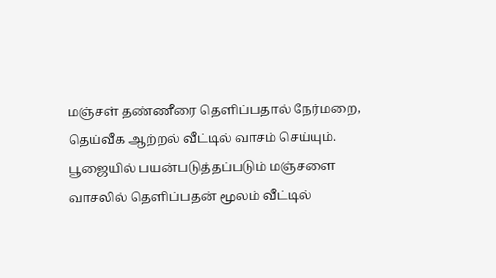மஞ்சள் தண்ணீரை தெளிப்பதால் நேர்மறை, தெய்வீக ஆற்றல் வீட்டில் வாசம் செய்யும். பூஜையில் பயன்படுத்தப்படும் மஞ்சளை வாசலில் தெளிப்பதன் மூலம் வீட்டில்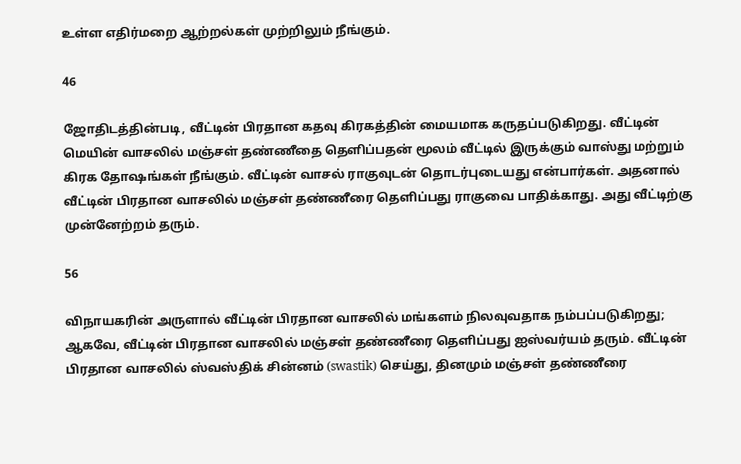உள்ள எதிர்மறை ஆற்றல்கள் முற்றிலும் நீங்கும்.

46

ஜோதிடத்தின்படி, வீட்டின் பிரதான கதவு கிரகத்தின் மையமாக கருதப்படுகிறது. வீட்டின் மெயின் வாசலில் மஞ்சள் தண்ணீதை தெளிப்பதன் மூலம் வீட்டில் இருக்கும் வாஸ்து மற்றும் கிரக தோஷங்கள் நீங்கும். வீட்டின் வாசல் ராகுவுடன் தொடர்புடையது என்பார்கள். அதனால் வீட்டின் பிரதான வாசலில் மஞ்சள் தண்ணீரை தெளிப்பது ராகுவை பாதிக்காது. அது வீட்டிற்கு முன்னேற்றம் தரும்.

56

விநாயகரின் அருளால் வீட்டின் பிரதான வாசலில் மங்களம் நிலவுவதாக நம்பப்படுகிறது; ஆகவே, வீட்டின் பிரதான வாசலில் மஞ்சள் தண்ணீரை தெளிப்பது ஐஸ்வர்யம் தரும். வீட்டின் பிரதான வாசலில் ஸ்வஸ்திக் சின்னம் (swastik) செய்து, தினமும் மஞ்சள் தண்ணீரை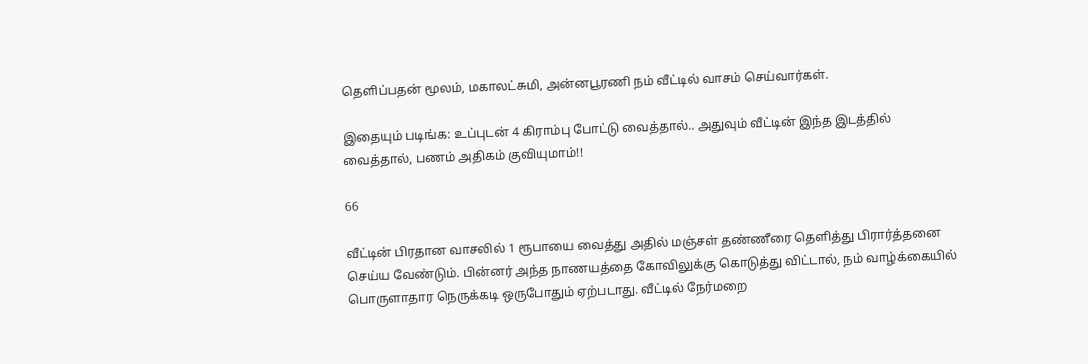தெளிப்பதன் மூலம், மகாலட்சுமி, அன்னபூரணி நம் வீட்டில் வாசம் செய்வார்கள்.

இதையும் படிங்க: உப்புடன் 4 கிராம்பு போட்டு வைத்தால்.. அதுவும் வீட்டின் இந்த இடத்தில் வைத்தால், பணம் அதிகம் குவியுமாம்!!

66

வீட்டின் பிரதான வாசலில் 1 ரூபாயை வைத்து அதில் மஞ்சள் தண்ணீரை தெளித்து பிரார்த்தனை செய்ய வேண்டும். பின்னர் அந்த நாணயத்தை கோவிலுக்கு கொடுத்து விட்டால், நம் வாழ்க்கையில் பொருளாதார நெருக்கடி ஒருபோதும் ஏற்படாது. வீட்டில் நேர்மறை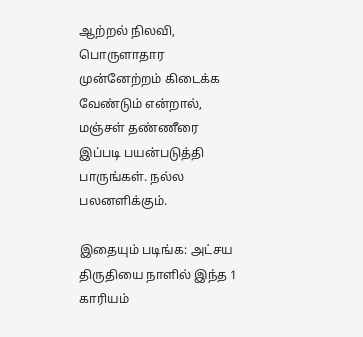ஆற்றல் நிலவி, பொருளாதார முன்னேற்றம் கிடைக்க வேண்டும் என்றால், மஞ்சள் தண்ணீரை இப்படி பயன்படுத்தி பாருங்கள். நல்ல பலனளிக்கும்.

இதையும் படிங்க: அட்சய திருதியை நாளில் இந்த 1 காரியம்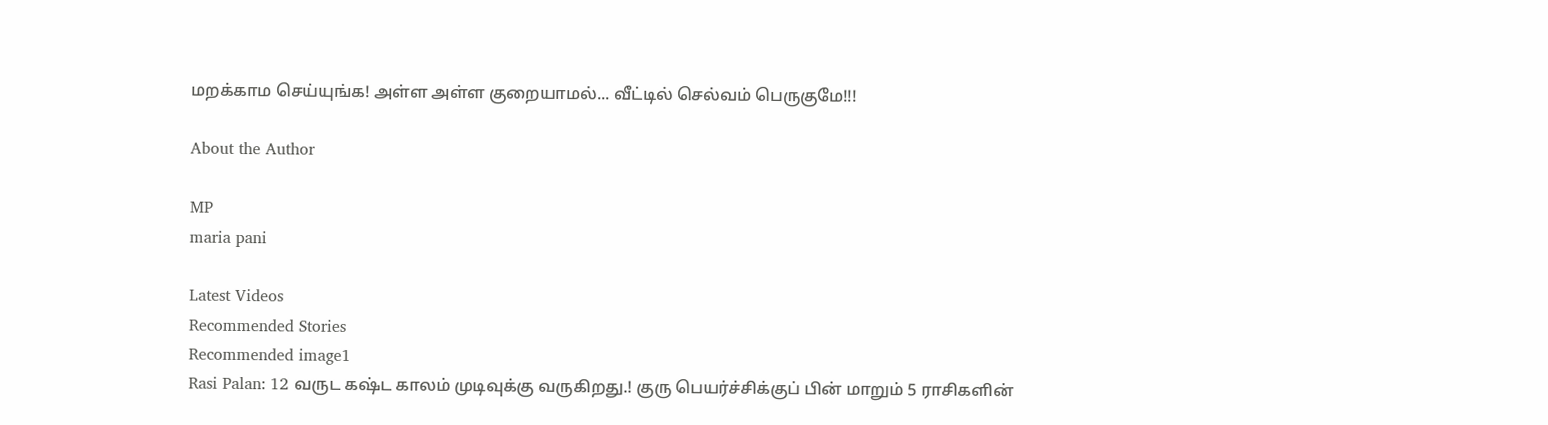மறக்காம செய்யுங்க! அள்ள அள்ள குறையாமல்... வீட்டில் செல்வம் பெருகுமே!!!

About the Author

MP
maria pani

Latest Videos
Recommended Stories
Recommended image1
Rasi Palan: 12 வருட கஷ்ட காலம் முடிவுக்கு வருகிறது.! குரு பெயர்ச்சிக்குப் பின் மாறும் 5 ராசிகளின்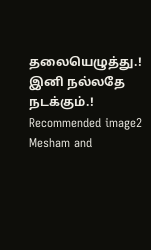தலையெழுத்து.! இனி நல்லதே நடக்கும்.!
Recommended image2
Mesham and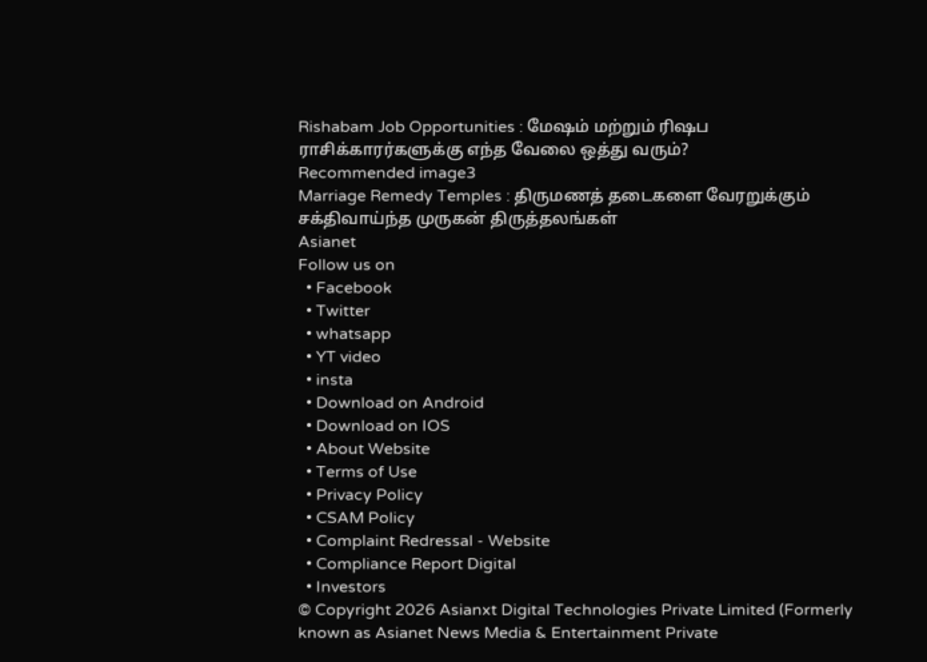Rishabam Job Opportunities : மேஷம் மற்றும் ரிஷப ராசிக்காரர்களுக்கு எந்த வேலை ஒத்து வரும்?
Recommended image3
Marriage Remedy Temples : திருமணத் தடைகளை வேரறுக்கும் சக்திவாய்ந்த முருகன் திருத்தலங்கள்
Asianet
Follow us on
  • Facebook
  • Twitter
  • whatsapp
  • YT video
  • insta
  • Download on Android
  • Download on IOS
  • About Website
  • Terms of Use
  • Privacy Policy
  • CSAM Policy
  • Complaint Redressal - Website
  • Compliance Report Digital
  • Investors
© Copyright 2026 Asianxt Digital Technologies Private Limited (Formerly known as Asianet News Media & Entertainment Private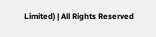Limited) | All Rights Reserved